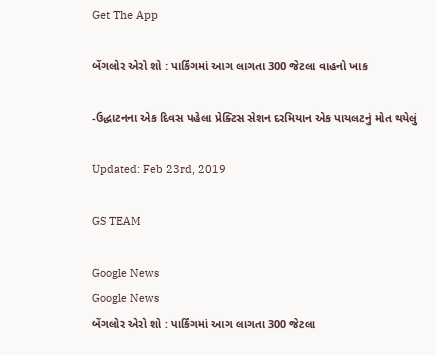Get The App

બેંગલોર એરો શો : પાર્કિંગમાં આગ લાગતા 300 જેટલા વાહનો ખાક

-ઉદ્ધાટનના એક દિવસ પહેલા પ્રેક્ટિસ સેશન દરમિયાન એક પાયલટનું મોત થયેલું

Updated: Feb 23rd, 2019

GS TEAM

Google News
Google News
બેંગલોર એરો શો : પાર્કિંગમાં આગ લાગતા 300 જેટલા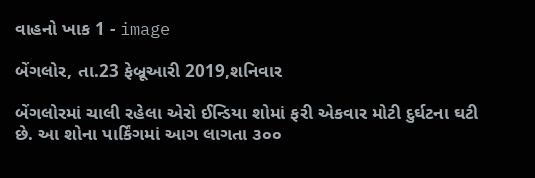વાહનો ખાક 1 - image

બેંગલોર, તા.23 ફેબ્રૂઆરી 2019,શનિવાર

બેંગલોરમાં ચાલી રહેલા એરો ઈન્ડિયા શોમાં ફરી એકવાર મોટી દુર્ઘટના ઘટી છે. આ શોના પાર્કિંગમાં આગ લાગતા ૩૦૦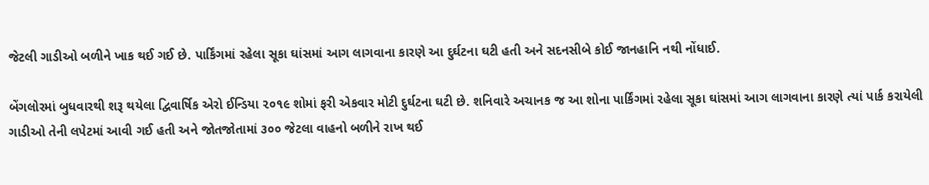જેટલી ગાડીઓ બળીને ખાક થઈ ગઈ છે. પાર્કિંગમાં રહેલા સૂકા ઘાંસમાં આગ લાગવાના કારણે આ દુર્ઘટના ઘટી હતી અને સદનસીબે કોઈ જાનહાનિ નથી નોંધાઈ.

બેંગલોરમાં બુધવારથી શરૂ થયેલા દ્વિવાર્ષિક એરો ઈન્ડિયા ૨૦૧૯ શોમાં ફરી એકવાર મોટી દુર્ઘટના ઘટી છે. શનિવારે અચાનક જ આ શોના પાર્કિંગમાં રહેલા સૂકા ઘાંસમાં આગ લાગવાના કારણે ત્યાં પાર્ક કરાયેલી ગાડીઓ તેની લપેટમાં આવી ગઈ હતી અને જોતજોતામાં ૩૦૦ જેટલા વાહનો બળીને રાખ થઈ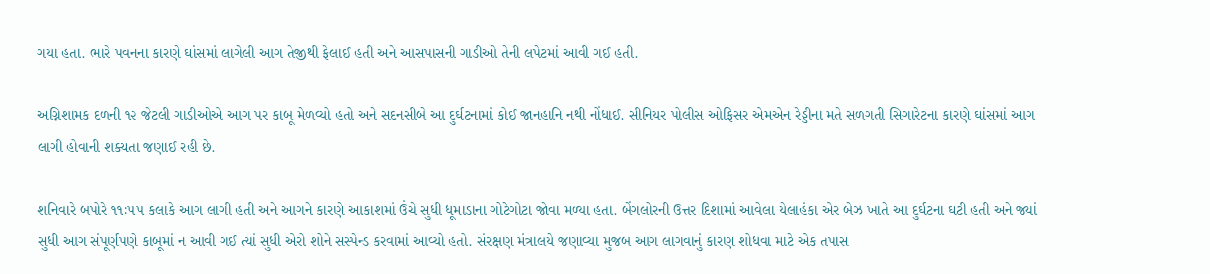ગયા હતા. ભારે પવનના કારણે ઘાંસમાં લાગેલી આગ તેજીથી ફેલાઈ હતી અને આસપાસની ગાડીઓ તેની લપેટમાં આવી ગઈ હતી.

અગ્નિશામક દળની ૧૨ જેટલી ગાડીઓએ આગ પર કાબૂ મેળવ્યો હતો અને સદનસીબે આ દુર્ઘટનામાં કોઈ જાનહાનિ નથી નોંધાઈ. સીનિયર પોલીસ ઓફિસર એમએન રેડ્ડીના મતે સળગતી સિગારેટના કારણે ઘાંસમાં આગ લાગી હોવાની શક્યતા જણાઈ રહી છે.

શનિવારે બપોરે ૧૧ઃ૫૫ કલાકે આગ લાગી હતી અને આગને કારણે આકાશમાં ઉંચે સુધી ધૂમાડાના ગોટેગોટા જોવા મળ્યા હતા. બેંગલોરની ઉત્તર દિશામાં આવેલા યેલાહંકા એર બેઝ ખાતે આ દુર્ઘટના ઘટી હતી અને જ્યાં સુધી આગ સંપૂર્ણપણે કાબૂમાં ન આવી ગઈ ત્યાં સુધી એરો શોને સસ્પેન્ડ કરવામાં આવ્યો હતો. સંરક્ષણ મંત્રાલયે જણાવ્યા મુજબ આગ લાગવાનું કારણ શોધવા માટે એક તપાસ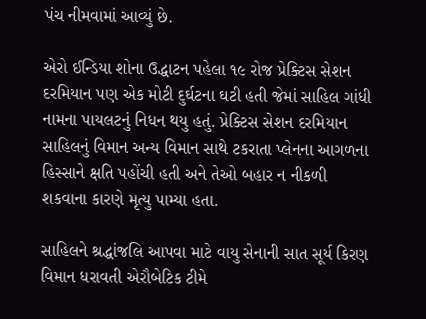પંચ નીમવામાં આવ્યું છે.

એરો ઈન્ડિયા શોના ઉદ્ધાટન પહેલા ૧૯ રોજ પ્રેક્ટિસ સેશન દરમિયાન પણ એક મોટી દુર્ઘટના ઘટી હતી જેમાં સાહિલ ગાંધી નામના પાયલટનું નિધન થયુ હતું. પ્રેક્ટિસ સેશન દરમિયાન સાહિલનું વિમાન અન્ય વિમાન સાથે ટકરાતા પ્લેનના આગળના હિસ્સાને ક્ષતિ પહોંચી હતી અને તેઓ બહાર ન નીકળી શકવાના કારણે મૃત્યુ પામ્યા હતા.

સાહિલને શ્રદ્ધાંજલિ આપવા માટે વાયુ સેનાની સાત સૂર્ય કિરણ વિમાન ધરાવતી એરૌબેટિક ટીમે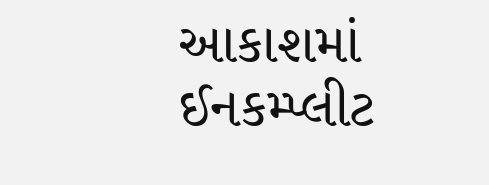આકાશમાં ઈનકમ્પ્લીટ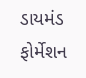ડાયમંડ ફોર્મેશન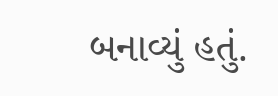બનાવ્યું હતું.